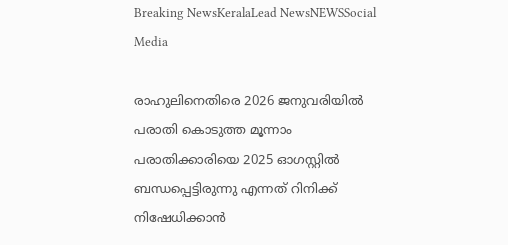Breaking NewsKeralaLead NewsNEWSSocial Media

രാഹുലിനെതിരെ 2026 ജനുവരിയിൽ പരാതി കൊടുത്ത മൂന്നാം പരാതിക്കാരിയെ 2025 ഓഗസ്റ്റിൽ ബന്ധപ്പെട്ടിരുന്നു എന്നത് റിനിക്ക് നിഷേധിക്കാൻ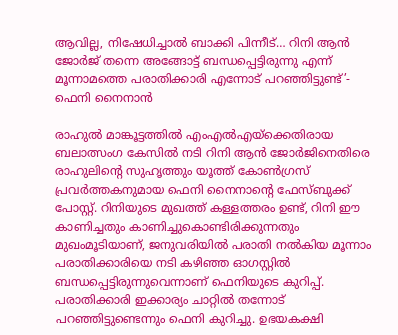ആവില്ല, നിഷേധിച്ചാൽ ബാക്കി പിന്നീട്… റിനി ആൻ ജോർജ് തന്നെ അങ്ങോട്ട് ബന്ധപ്പെട്ടിരുന്നു എന്ന് മൂന്നാമത്തെ പരാതിക്കാരി എന്നോട് പറഞ്ഞിട്ടുണ്ട്’- ഫെനി നൈനാൻ

രാഹുൽ മാങ്കൂട്ടത്തിൽ എംഎൽഎയ്ക്കെതിരായ ബലാത്സംഗ കേസിൽ നടി റിനി ആൻ ജോർജിനെതിരെ രാഹുലിന്റെ സുഹൃത്തും യൂത്ത് കോൺഗ്രസ് പ്രവർത്തകനുമായ ഫെനി നൈനാന്റെ ഫേസ്ബുക്ക് പോസ്റ്റ്. റിനിയുടെ മുഖത്ത് കള്ളത്തരം ഉണ്ട്, റിനി ഈ കാണിച്ചതും കാണിച്ചുകൊണ്ടിരിക്കുന്നതും മുഖംമൂടിയാണ്, ജനുവരിയിൽ പരാതി നൽകിയ മൂന്നാം പരാതിക്കാരിയെ നടി കഴിഞ്ഞ ഓഗസ്റ്റിൽ ബന്ധപ്പെട്ടിരുന്നുവെന്നാണ് ഫെനിയുടെ കുറിപ്പ്. പരാതിക്കാരി ഇക്കാര്യം ചാറ്റിൽ തന്നോട് പറഞ്ഞിട്ടുണ്ടെന്നും ഫെനി കുറിച്ചു. ഉഭയകക്ഷി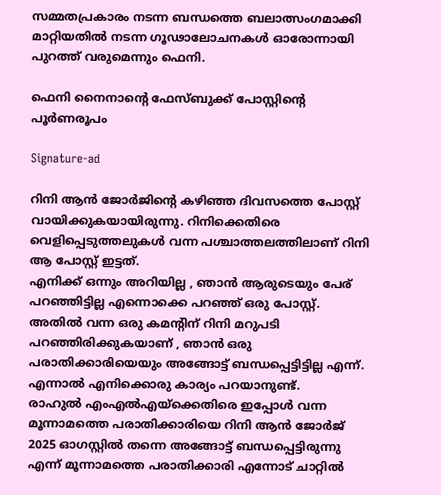സമ്മതപ്രകാരം നടന്ന ബന്ധത്തെ ബലാത്സംഗമാക്കി മാറ്റിയതിൽ നടന്ന ഗൂഢാലോചനകൾ ഓരോന്നായി പുറത്ത് വരുമെന്നും ഫെനി.

ഫെനി നൈനാന്റെ ഫേസ്ബുക്ക് പോസ്റ്റിന്റെ പൂർണരൂപം

Signature-ad

റിനി ആൻ ജോർജിൻ്റെ കഴിഞ്ഞ ദിവസത്തെ പോസ്റ്റ് വായിക്കുകയായിരുന്നു. റിനിക്കെതിരെ വെളിപ്പെടുത്തലുകൾ വന്ന പശ്ചാത്തലത്തിലാണ് റിനി ആ പോസ്റ്റ് ഇട്ടത്.
എനിക്ക് ഒന്നും അറിയില്ല , ഞാൻ ആരുടെയും പേര് പറഞ്ഞിട്ടില്ല എന്നൊക്കെ പറഞ്ഞ് ഒരു പോസ്റ്റ്.
അതിൽ വന്ന ഒരു കമന്റിന് റിനി മറുപടി പറഞ്ഞിരിക്കുകയാണ് , ഞാൻ ഒരു പരാതിക്കാരിയെയും അങ്ങോട്ട് ബന്ധപ്പെട്ടിട്ടില്ല എന്ന്.
എന്നാൽ എനിക്കൊരു കാര്യം പറയാനുണ്ട്.
രാഹുൽ എംഎൽഎയ്ക്കെതിരെ ഇപ്പോൾ വന്ന മൂന്നാമത്തെ പരാതിക്കാരിയെ റിനി ആൻ ജോർജ് 2025 ഓഗസ്റ്റിൽ തന്നെ അങ്ങോട്ട് ബന്ധപ്പെട്ടിരുന്നു എന്ന് മൂന്നാമത്തെ പരാതിക്കാരി എന്നോട് ചാറ്റിൽ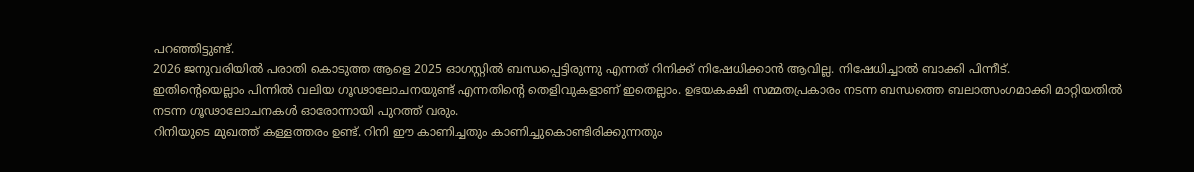പറഞ്ഞിട്ടുണ്ട്.
2026 ജനുവരിയിൽ പരാതി കൊടുത്ത ആളെ 2025 ഓഗസ്റ്റിൽ ബന്ധപ്പെട്ടിരുന്നു എന്നത് റിനിക്ക് നിഷേധിക്കാൻ ആവില്ല. നിഷേധിച്ചാൽ ബാക്കി പിന്നീട്.
ഇതിൻ്റെയെല്ലാം പിന്നിൽ വലിയ ഗൂഢാലോചനയുണ്ട് എന്നതിൻ്റെ തെളിവുകളാണ് ഇതെല്ലാം. ഉഭയകക്ഷി സമ്മതപ്രകാരം നടന്ന ബന്ധത്തെ ബലാത്സംഗമാക്കി മാറ്റിയതിൽ നടന്ന ഗൂഢാലോചനകൾ ഓരോന്നായി പുറത്ത് വരും.
റിനിയുടെ മുഖത്ത് കള്ളത്തരം ഉണ്ട്. റിനി ഈ കാണിച്ചതും കാണിച്ചുകൊണ്ടിരിക്കുന്നതും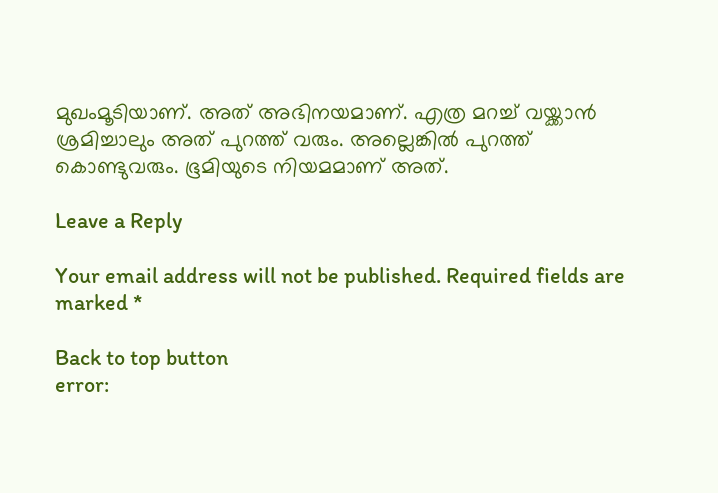മുഖംമൂടിയാണ്. അത് അഭിനയമാണ്. എത്ര മറച്ച് വയ്ക്കാൻ ശ്രമിച്ചാലും അത് പുറത്ത് വരും. അല്ലെങ്കിൽ പുറത്ത് കൊണ്ടുവരും. ഭൂമിയുടെ നിയമമാണ് അത്.

Leave a Reply

Your email address will not be published. Required fields are marked *

Back to top button
error: